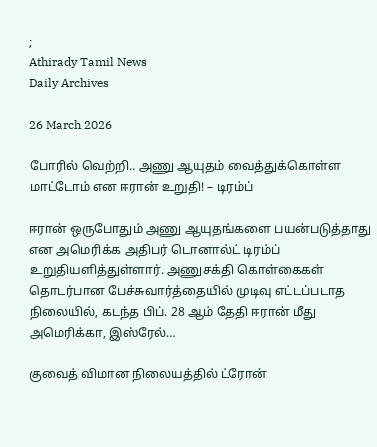;
Athirady Tamil News
Daily Archives

26 March 2026

போரில் வெற்றி.. அணு ஆயுதம் வைத்துக்கொள்ள மாட்டோம் என ஈரான் உறுதி! – டிரம்ப்

ஈரான் ஒருபோதும் அணு ஆயுதங்களை பயன்படுத்தாது என அமெரிக்க அதிபர் டொனால்ட் டிரம்ப் உறுதியளித்துள்ளார். அணுசக்தி கொள்கைகள் தொடர்பான பேச்சுவார்த்தையில் முடிவு எட்டப்படாத நிலையில், கடந்த பிப். 28 ஆம் தேதி ஈரான் மீது அமெரிக்கா, இஸ்ரேல்…

குவைத் விமான நிலையத்தில் ட்ரோன்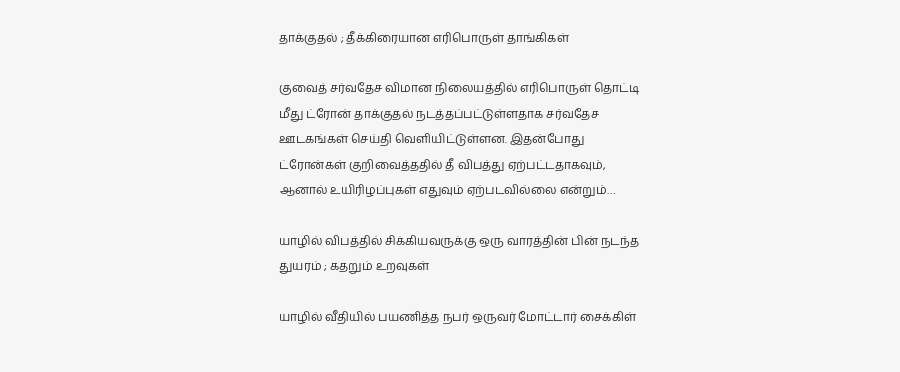தாக்குதல் ; தீக்கிரையான எரிபொருள் தாங்கிகள்

குவைத் சர்வதேச விமான நிலையத்தில் எரிபொருள் தொட்டி மீது ட்ரோன் தாக்குதல் நடத்தப்பட்டுள்ளதாக சர்வதேச ஊடகங்கள் செய்தி வெளியிட்டுள்ளன. இதன்போது ட்ரோன்கள் குறிவைத்ததில் தீ விபத்து ஏற்பட்டதாகவும், ஆனால் உயிரிழப்புகள் எதுவும் ஏற்படவில்லை என்றும்…

யாழில் விபத்தில் சிக்கியவருக்கு ஒரு வாரத்தின் பின் நடந்த துயரம் ; கதறும் உறவுகள்

யாழில் வீதியில் பயணித்த நபர் ஒருவர் மோட்டார் சைக்கிள்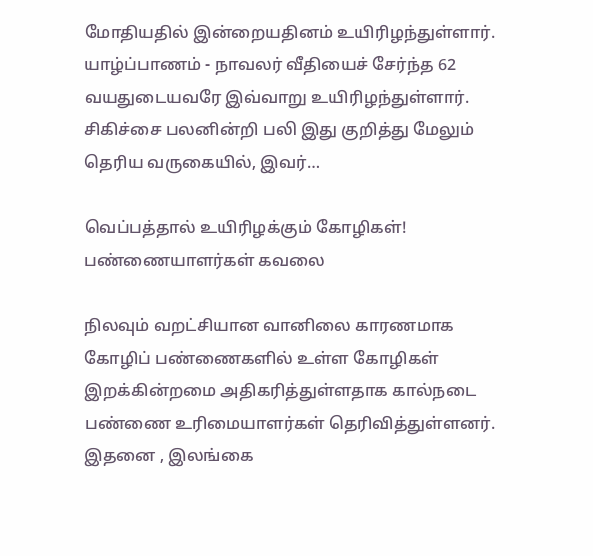மோதியதில் இன்றையதினம் உயிரிழந்துள்ளார். யாழ்ப்பாணம் - நாவலர் வீதியைச் சேர்ந்த 62 வயதுடையவரே இவ்வாறு உயிரிழந்துள்ளார். சிகிச்சை பலனின்றி பலி இது குறித்து மேலும் தெரிய வருகையில், இவர்…

வெப்பத்தால் உயிரிழக்கும் கோழிகள்! பண்ணையாளர்கள் கவலை

நிலவும் வறட்சியான வானிலை காரணமாக கோழிப் பண்ணைகளில் உள்ள கோழிகள் இறக்கின்றமை அதிகரித்துள்ளதாக கால்நடை பண்ணை உரிமையாளர்கள் தெரிவித்துள்ளனர். இதனை , இலங்கை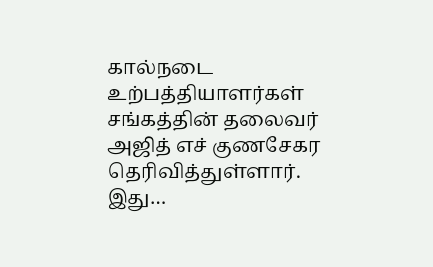கால்நடை உற்பத்தியாளர்கள் சங்கத்தின் தலைவர் அஜித் எச் குணசேகர தெரிவித்துள்ளார். இது…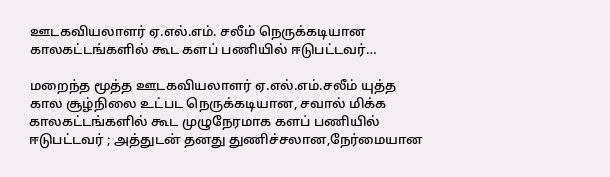ஊடகவியலாளர் ஏ.எல்.எம். சலீம் நெருக்கடியான காலகட்டங்களில் கூட களப் பணியில் ஈடுபட்டவர்…

மறைந்த மூத்த ஊடகவியலாளர் ஏ.எல்.எம்.சலீம் யுத்த கால சூழ்நிலை உட்பட நெருக்கடியான, சவால் மிக்க காலகட்டங்களில் கூட முழுநேரமாக களப் பணியில் ஈடுபட்டவர் ; அத்துடன் தனது துணிச்சலான,நேர்மையான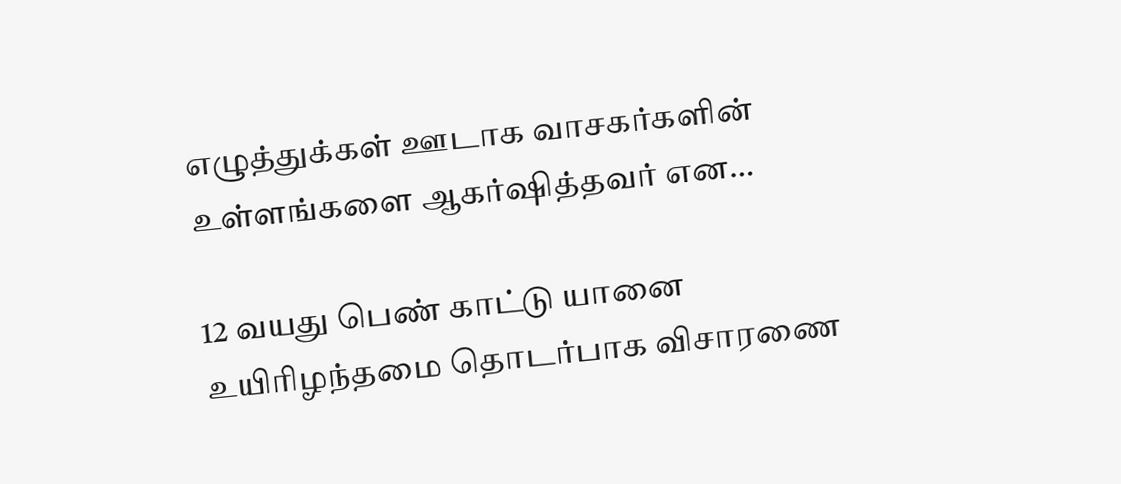எழுத்துக்கள் ஊடாக வாசகர்களின் உள்ளங்களை ஆகர்ஷித்தவர் என…

12 வயது பெண் காட்டு யானை   உயிரிழந்தமை தொடர்பாக விசாரணை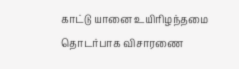காட்டு யானை உயிரிழந்தமை தொடர்பாக விசாரணை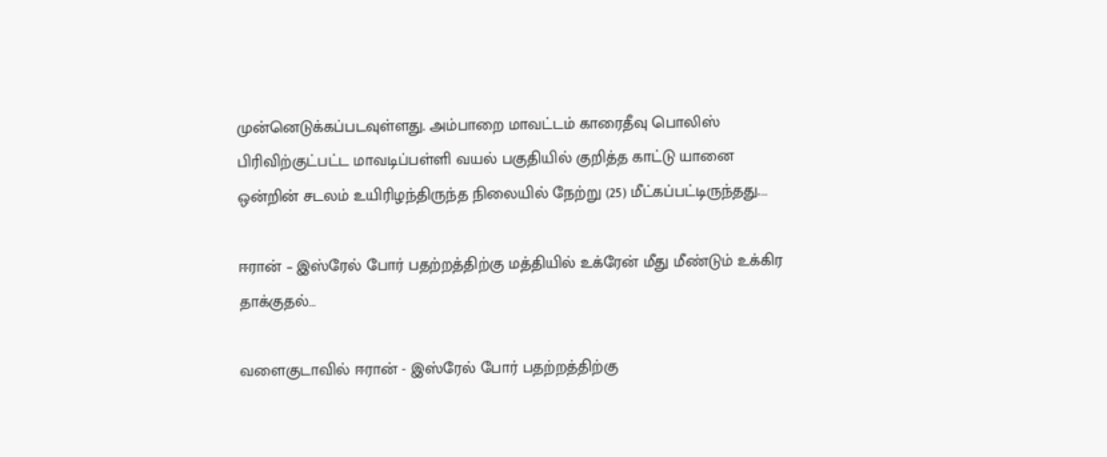முன்னெடுக்கப்படவுள்ளது. அம்பாறை மாவட்டம் காரைதீவு பொலிஸ் பிரிவிற்குட்பட்ட மாவடிப்பள்ளி வயல் பகுதியில் குறித்த காட்டு யானை ஒன்றின் சடலம் உயிரிழந்திருந்த நிலையில் நேற்று (25) மீட்கப்பட்டிருந்தது.…

ஈரான் – இஸ்ரேல் போர் பதற்றத்திற்கு மத்தியில் உக்ரேன் மீது மீண்டும் உக்கிர தாக்குதல்…

வளைகுடாவில் ஈரான் - இஸ்ரேல் போர் பதற்றத்திற்கு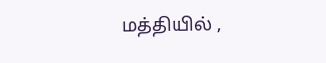மத்தியில் ,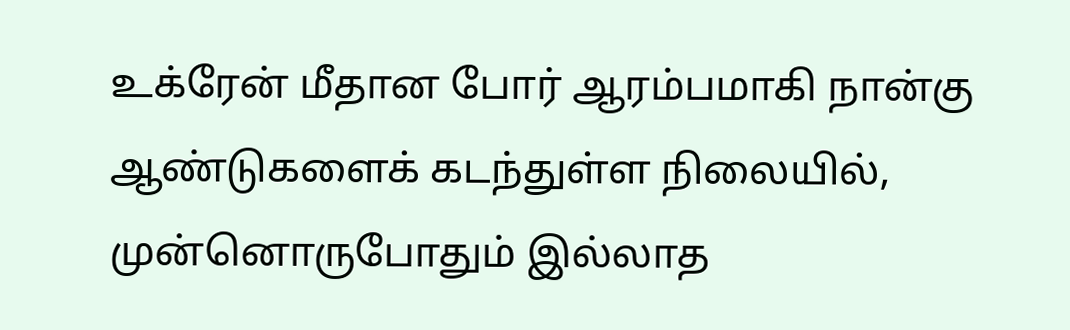உக்ரேன் மீதான போர் ஆரம்பமாகி நான்கு ஆண்டுகளைக் கடந்துள்ள நிலையில், முன்னொருபோதும் இல்லாத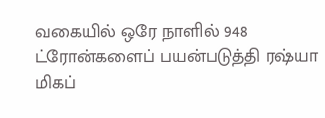வகையில் ஒரே நாளில் 948 ட்ரோன்களைப் பயன்படுத்தி ரஷ்யா மிகப்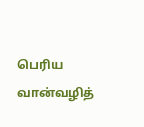பெரிய வான்வழித்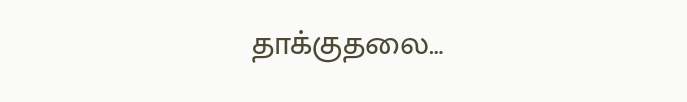தாக்குதலை…